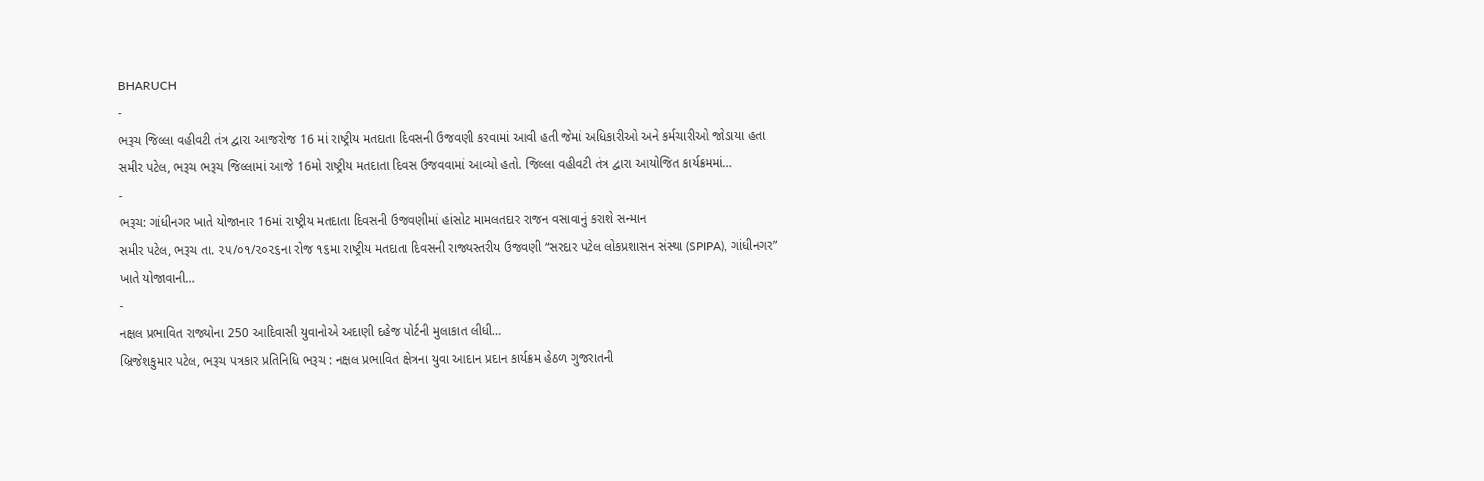BHARUCH
-
ભરૂચ જિલ્લા વહીવટી તંત્ર દ્વારા આજરોજ 16 માં રાષ્ટ્રીય મતદાતા દિવસની ઉજવણી કરવામાં આવી હતી જેમાં અધિકારીઓ અને કર્મચારીઓ જોડાયા હતા
સમીર પટેલ, ભરૂચ ભરૂચ જિલ્લામાં આજે 16મો રાષ્ટ્રીય મતદાતા દિવસ ઉજવવામાં આવ્યો હતો. જિલ્લા વહીવટી તંત્ર દ્વારા આયોજિત કાર્યક્રમમાં…
-
ભરૂચ: ગાંધીનગર ખાતે યોજાનાર 16માં રાષ્ટ્રીય મતદાતા દિવસની ઉજવણીમાં હાંસોટ મામલતદાર રાજન વસાવાનું કરાશે સન્માન
સમીર પટેલ, ભરૂચ તા. ૨૫/૦૧/૨૦૨૬ના રોજ ૧૬મા રાષ્ટ્રીય મતદાતા દિવસની રાજ્યસ્તરીય ઉજવણી “સરદાર પટેલ લોકપ્રશાસન સંસ્થા (SPIPA), ગાંધીનગર” ખાતે યોજાવાની…
-
નક્ષલ પ્રભાવિત રાજ્યોના 250 આદિવાસી યુવાનોએ અદાણી દહેજ પોર્ટની મુલાકાત લીધી…
બ્રિજેશકુમાર પટેલ, ભરૂચ પત્રકાર પ્રતિનિધિ ભરૂચ : નક્ષલ પ્રભાવિત ક્ષેત્રના યુવા આદાન પ્રદાન કાર્યક્રમ હેઠળ ગુજરાતની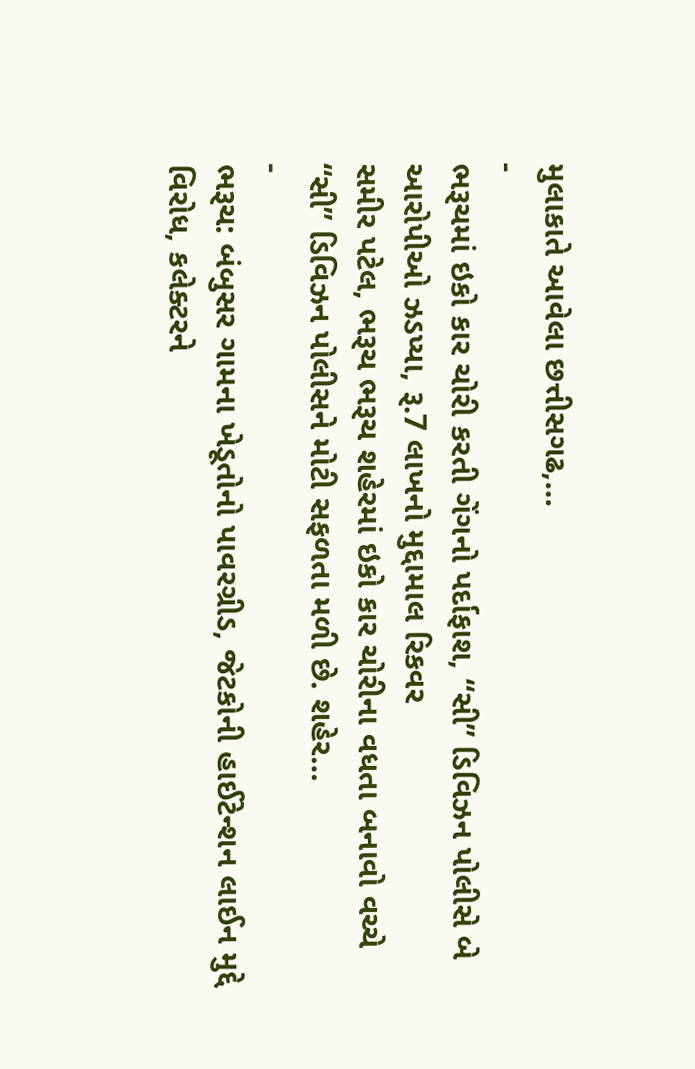મુલાકાતે આવેલા છત્તીસગઢ,…
-
ભરૂચમાં ઇકો કાર ચોરી કરતી ગેંગનો પર્દાફાશ, “સી” ડિવિઝન પોલીસે બે આરોપીઓ ઝડપ્યા, રૂ.7 લાખનો મુદ્દામાલ રિકવર
સમીર પટેલ, ભરૂચ ભરૂચ શહેરમાં ઇકો કાર ચોરીના વધતા બનાવો વચ્ચે “સી” ડિવિઝન પોલીસને મોટી સફળતા મળી છે. શહેર…
-
ભરૂચ: બંબુસર ગામના ખેડૂતોનો પાવરગ્રીડ, જેટકોની હાઈટેન્શન લાઈન મુદ્દે વિરોધ, કલેક્ટરને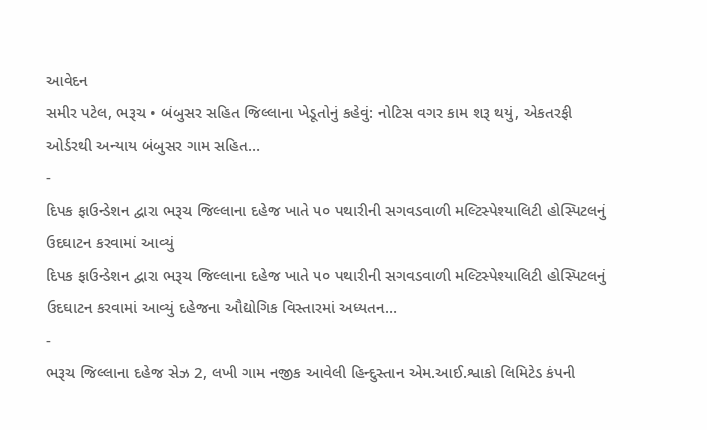આવેદન
સમીર પટેલ, ભરૂચ • બંબુસર સહિત જિલ્લાના ખેડૂતોનું કહેવું: નોટિસ વગર કામ શરૂ થયું, એકતરફી ઓર્ડરથી અન્યાય બંબુસર ગામ સહિત…
-
દિપક ફાઉન્ડેશન દ્વારા ભરૂચ જિલ્લાના દહેજ ખાતે ૫૦ પથારીની સગવડવાળી મલ્ટિસ્પેશ્યાલિટી હોસ્પિટલનું ઉદઘાટન કરવામાં આવ્યું
દિપક ફાઉન્ડેશન દ્વારા ભરૂચ જિલ્લાના દહેજ ખાતે ૫૦ પથારીની સગવડવાળી મલ્ટિસ્પેશ્યાલિટી હોસ્પિટલનું ઉદઘાટન કરવામાં આવ્યું દહેજના ઔદ્યોગિક વિસ્તારમાં અધ્યતન…
-
ભરૂચ જિલ્લાના દહેજ સેઝ 2, લખી ગામ નજીક આવેલી હિન્દુસ્તાન એમ.આઈ.શ્વાકો લિમિટેડ કંપની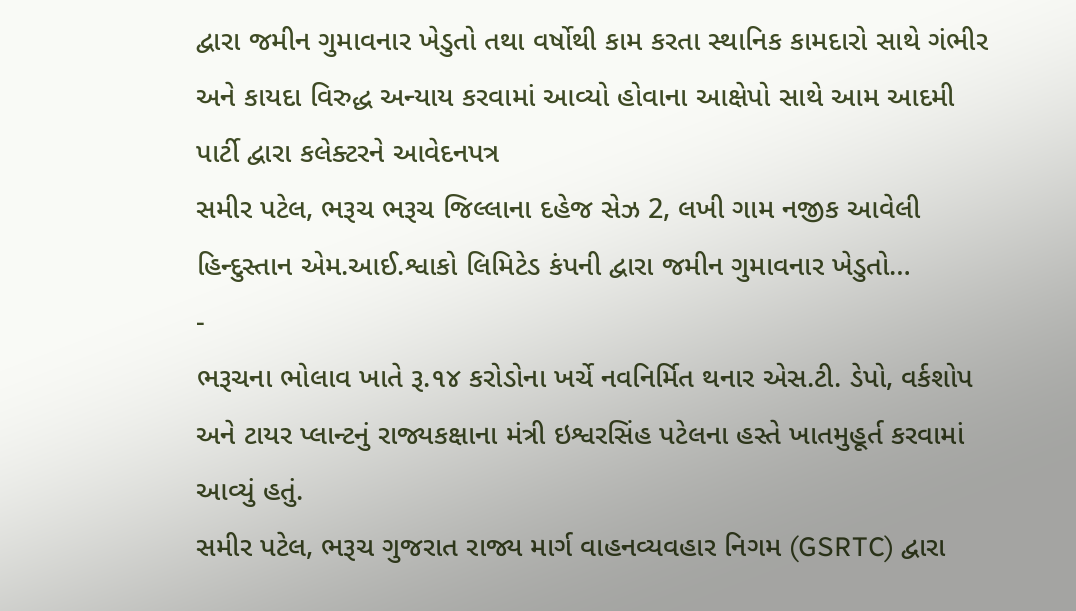દ્વારા જમીન ગુમાવનાર ખેડુતો તથા વર્ષોથી કામ કરતા સ્થાનિક કામદારો સાથે ગંભીર અને કાયદા વિરુદ્ધ અન્યાય કરવામાં આવ્યો હોવાના આક્ષેપો સાથે આમ આદમી પાર્ટી દ્વારા કલેક્ટરને આવેદનપત્ર
સમીર પટેલ, ભરૂચ ભરૂચ જિલ્લાના દહેજ સેઝ 2, લખી ગામ નજીક આવેલી હિન્દુસ્તાન એમ.આઈ.શ્વાકો લિમિટેડ કંપની દ્વારા જમીન ગુમાવનાર ખેડુતો…
-
ભરૂચના ભોલાવ ખાતે રૂ.૧૪ કરોડોના ખર્ચે નવનિર્મિત થનાર એસ.ટી. ડેપો, વર્કશોપ અને ટાયર પ્લાન્ટનું રાજ્યકક્ષાના મંત્રી ઇશ્વરસિંહ પટેલના હસ્તે ખાતમુહૂર્ત કરવામાં આવ્યું હતું.
સમીર પટેલ, ભરૂચ ગુજરાત રાજ્ય માર્ગ વાહનવ્યવહાર નિગમ (GSRTC) દ્વારા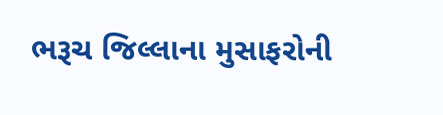ભરૂચ જિલ્લાના મુસાફરોની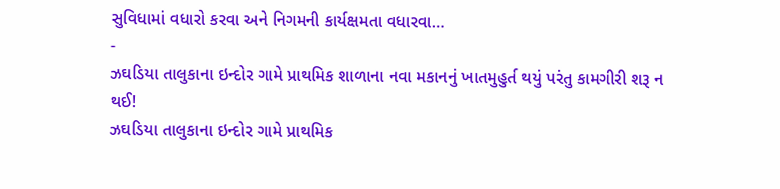સુવિધામાં વધારો કરવા અને નિગમની કાર્યક્ષમતા વધારવા…
-
ઝઘડિયા તાલુકાના ઇન્દોર ગામે પ્રાથમિક શાળાના નવા મકાનનું ખાતમુહુર્ત થયું પરંતુ કામગીરી શરૂ ન થઈ!
ઝઘડિયા તાલુકાના ઇન્દોર ગામે પ્રાથમિક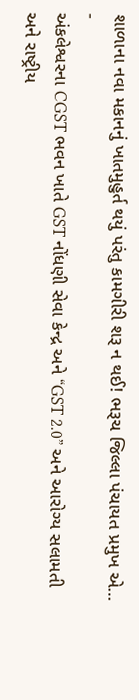શાળાના નવા મકાનનું ખાતમુહુર્ત થયું પરંતુ કામગીરી શરૂ ન થઈ! ભરૂચ જિલ્લા પંચાયત પ્રમુખ એ…
-
અંકલેશ્વરના CGST ભવન ખાતે GST નોંધણી સેવા કેન્દ્ર અને “GST 2.0” અને આરોગ્ય સલામતી અને રાષ્ટ્રીય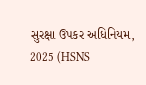સુરક્ષા ઉપકર અધિનિયમ, 2025 (HSNS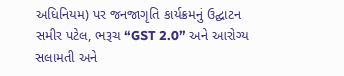અધિનિયમ) પર જનજાગૃતિ કાર્યક્રમનું ઉદ્ઘાટન
સમીર પટેલ, ભરૂચ “GST 2.0” અને આરોગ્ય સલામતી અને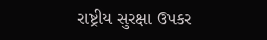રાષ્ટ્રીય સુરક્ષા ઉપકર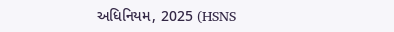અધિનિયમ, 2025 (HSNS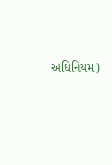અધિનિયમ)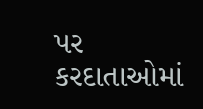પર કરદાતાઓમાં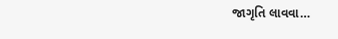જાગૃતિ લાવવા…